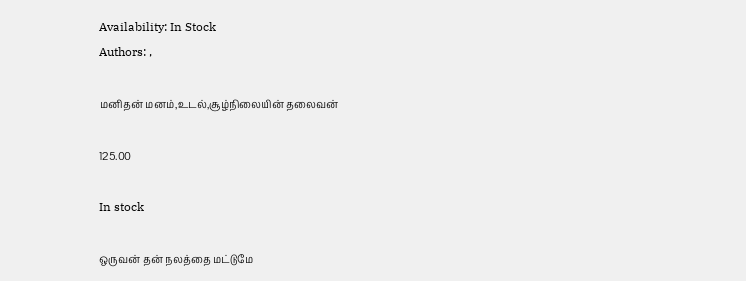Availability: In Stock
Authors: ,

மனிதன் மனம்,உடல்,சூழ்நிலையின் தலைவன்

125.00

In stock

ஒருவன் தன் நலத்தை மட்டுமே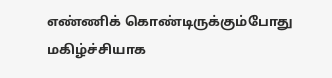எண்ணிக் கொண்டிருக்கும்போது மகிழ்ச்சியாக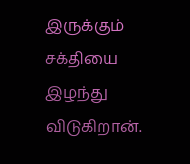இருக்கும் சக்தியை இழந்து விடுகிறான்.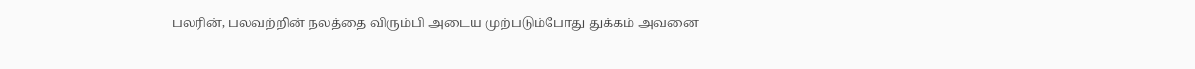பலரின், பலவற்றின் நலத்தை விரும்பி அடைய முற்படும்போது துக்கம் அவனை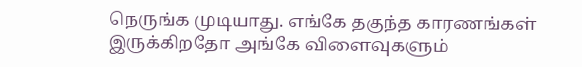நெருங்க முடியாது. எங்கே தகுந்த காரணங்கள் இருக்கிறதோ அங்கே விளைவுகளும்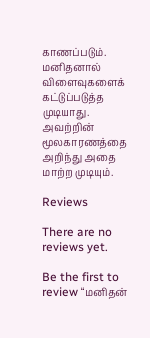காணப்படும். மனிதனால் விளைவுகளைக் கட்டுப்படுத்த முடியாது. அவற்றின் மூலகாரணத்தை அறிந்து அதை மாற்ற முடியும்.

Reviews

There are no reviews yet.

Be the first to review “மனிதன்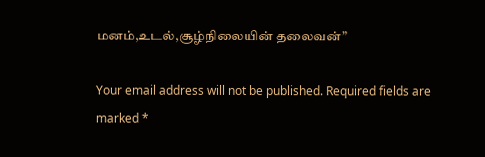மனம்,உடல்,சூழ்நிலையின் தலைவன்”

Your email address will not be published. Required fields are marked *